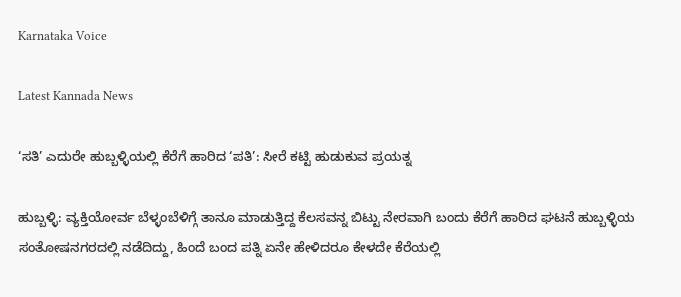Karnataka Voice

Latest Kannada News

‘ಸತಿ’ ಎದುರೇ ಹುಬ್ಬಳ್ಳಿಯಲ್ಲಿ ಕೆರೆಗೆ ಹಾರಿದ ‘ಪತಿ’: ಸೀರೆ ಕಟ್ಟಿ ಹುಡುಕುವ ಪ್ರಯತ್ನ

ಹುಬ್ಬಳ್ಳಿ: ವ್ಯಕ್ತಿಯೋರ್ವ ಬೆಳ್ಳಂಬೆಳಿಗ್ಗೆ ತಾನೂ ಮಾಡುತ್ತಿದ್ದ ಕೆಲಸವನ್ನ ಬಿಟ್ಟು ನೇರವಾಗಿ ಬಂದು ಕೆರೆಗೆ ಹಾರಿದ ಘಟನೆ ಹುಬ್ಬಳ್ಳಿಯ ಸಂತೋಷನಗರದಲ್ಲಿ ನಡೆದಿದ್ದು, ಹಿಂದೆ ಬಂದ ಪತ್ನಿ ಏನೇ ಹೇಳಿದರೂ ಕೇಳದೇ ಕೆರೆಯಲ್ಲಿ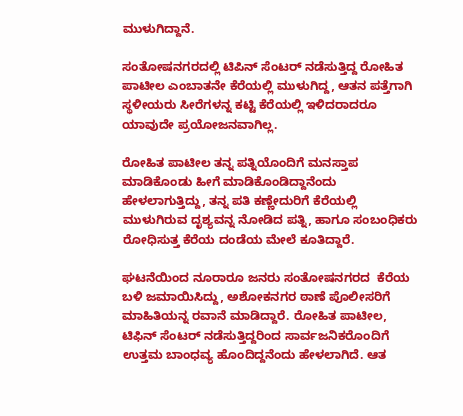ಮುಳುಗಿದ್ದಾನೆ.

ಸಂತೋಷನಗರದಲ್ಲಿ ಟಿಪಿನ್ ಸೆಂಟರ್ ನಡೆಸುತ್ತಿದ್ದ ರೋಹಿತ ಪಾಟೀಲ ಎಂಬಾತನೇ ಕೆರೆಯಲ್ಲಿ ಮುಳುಗಿದ್ದ, ಆತನ ಪತ್ತೆಗಾಗಿ ಸ್ಥಳೀಯರು ಸೀರೆಗಳನ್ನ ಕಟ್ಟಿ ಕೆರೆಯಲ್ಲಿ ಇಳಿದರಾದರೂ ಯಾವುದೇ ಪ್ರಯೋಜನವಾಗಿಲ್ಲ.

ರೋಹಿತ ಪಾಟೀಲ ತನ್ನ ಪತ್ನಿಯೊಂದಿಗೆ ಮನಸ್ತಾಪ ಮಾಡಿಕೊಂಡು ಹೀಗೆ ಮಾಡಿಕೊಂಡಿದ್ದಾನೆಂದು ಹೇಳಲಾಗುತ್ತಿದ್ದು, ತನ್ನ ಪತಿ ಕಣ್ಣೇದುರಿಗೆ ಕೆರೆಯಲ್ಲಿ ಮುಳುಗಿರುವ ದೃಶ್ಯವನ್ನ ನೋಡಿದ ಪತ್ನಿ, ಹಾಗೂ ಸಂಬಂಧಿಕರು ರೋಧಿಸುತ್ತ ಕೆರೆಯ ದಂಡೆಯ ಮೇಲೆ ಕೂತಿದ್ದಾರೆ.

ಘಟನೆಯಿಂದ ನೂರಾರೂ ಜನರು ಸಂತೋಷನಗರದ  ಕೆರೆಯ ಬಳಿ ಜಮಾಯಿಸಿದ್ದು, ಅಶೋಕನಗರ ಠಾಣೆ ಪೊಲೀಸರಿಗೆ ಮಾಹಿತಿಯನ್ನ ರವಾನೆ ಮಾಡಿದ್ದಾರೆ. ರೋಹಿತ ಪಾಟೀಲ, ಟಿಫಿನ್ ಸೆಂಟರ್ ನಡೆಸುತ್ತಿದ್ದರಿಂದ ಸಾರ್ವಜನಿಕರೊಂದಿಗೆ ಉತ್ತಮ ಬಾಂಧವ್ಯ ಹೊಂದಿದ್ದನೆಂದು ಹೇಳಲಾಗಿದೆ. ಆತ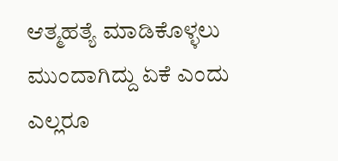ಆತ್ಮಹತ್ಯೆ ಮಾಡಿಕೊಳ್ಳಲು ಮುಂದಾಗಿದ್ದು ಏಕೆ ಎಂದು ಎಲ್ಲರೂ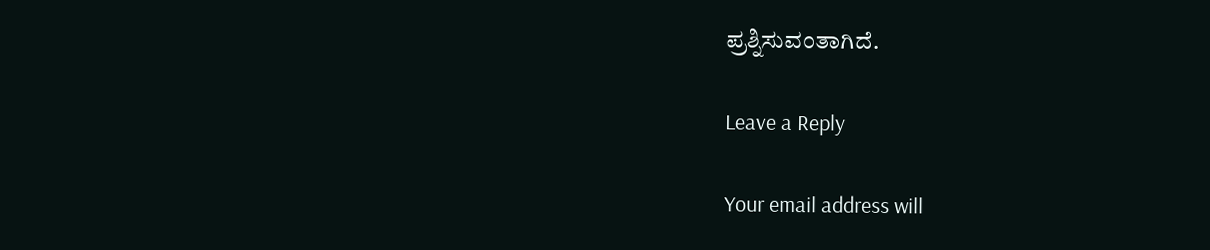ಪ್ರಶ್ನಿಸುವಂತಾಗಿದೆ.

Leave a Reply

Your email address will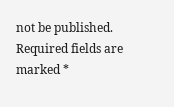not be published. Required fields are marked *